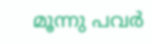മൂന്നു പവർ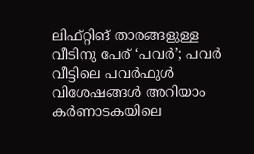ലിഫ്റ്റിങ് താരങ്ങളുള്ള വീടിനു പേര് ‘പവർ’; പവർ വീട്ടിലെ പവർഫുൾ വിശേഷങ്ങൾ അറിയാം
കർണാടകയിലെ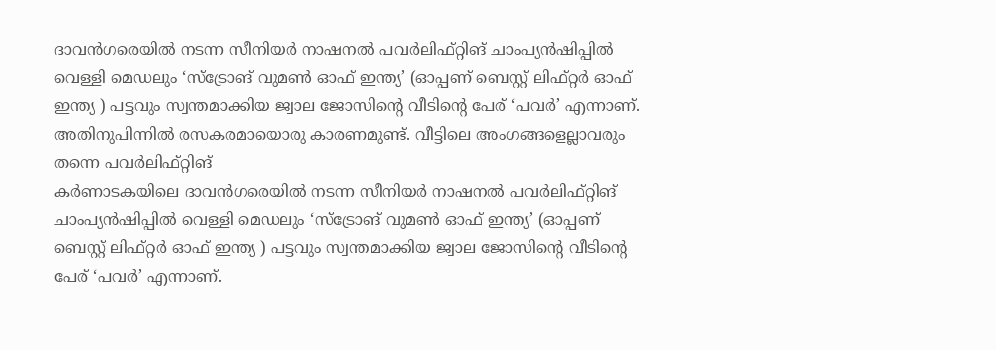ദാവൻഗരെയിൽ നടന്ന സീനിയർ നാഷനൽ പവർലിഫ്റ്റിങ് ചാംപ്യൻഷിപ്പിൽ വെള്ളി മെഡലും ‘സ്ട്രോങ് വുമൺ ഓഫ് ഇന്ത്യ’ (ഓപ്പണ് ബെസ്റ്റ് ലിഫ്റ്റർ ഓഫ് ഇന്ത്യ ) പട്ടവും സ്വന്തമാക്കിയ ജ്വാല ജോസിന്റെ വീടിന്റെ പേര് ‘പവർ’ എന്നാണ്. അതിനുപിന്നിൽ രസകരമായൊരു കാരണമുണ്ട്. വീട്ടിലെ അംഗങ്ങളെല്ലാവരും തന്നെ പവർലിഫ്റ്റിങ്
കർണാടകയിലെ ദാവൻഗരെയിൽ നടന്ന സീനിയർ നാഷനൽ പവർലിഫ്റ്റിങ് ചാംപ്യൻഷിപ്പിൽ വെള്ളി മെഡലും ‘സ്ട്രോങ് വുമൺ ഓഫ് ഇന്ത്യ’ (ഓപ്പണ് ബെസ്റ്റ് ലിഫ്റ്റർ ഓഫ് ഇന്ത്യ ) പട്ടവും സ്വന്തമാക്കിയ ജ്വാല ജോസിന്റെ വീടിന്റെ പേര് ‘പവർ’ എന്നാണ്.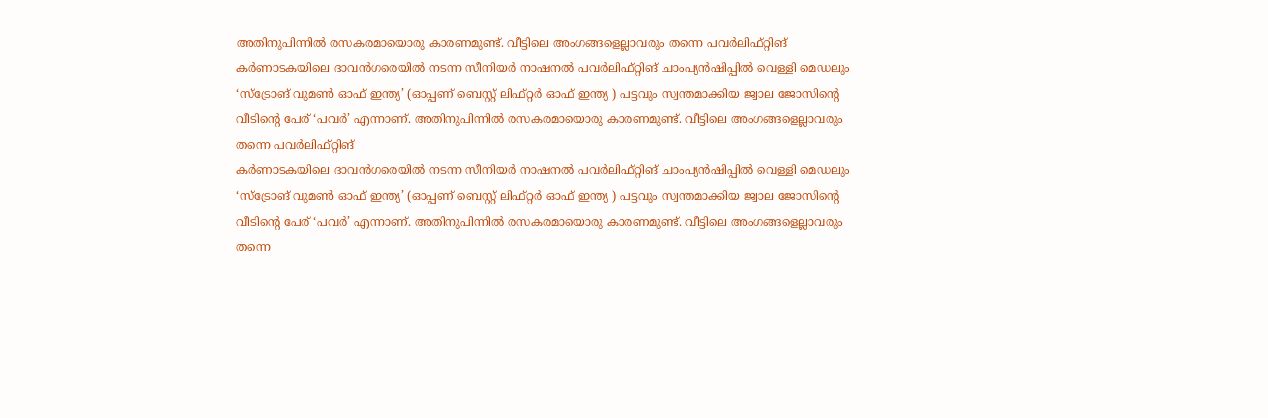അതിനുപിന്നിൽ രസകരമായൊരു കാരണമുണ്ട്. വീട്ടിലെ അംഗങ്ങളെല്ലാവരും തന്നെ പവർലിഫ്റ്റിങ്
കർണാടകയിലെ ദാവൻഗരെയിൽ നടന്ന സീനിയർ നാഷനൽ പവർലിഫ്റ്റിങ് ചാംപ്യൻഷിപ്പിൽ വെള്ളി മെഡലും ‘സ്ട്രോങ് വുമൺ ഓഫ് ഇന്ത്യ’ (ഓപ്പണ് ബെസ്റ്റ് ലിഫ്റ്റർ ഓഫ് ഇന്ത്യ ) പട്ടവും സ്വന്തമാക്കിയ ജ്വാല ജോസിന്റെ വീടിന്റെ പേര് ‘പവർ’ എന്നാണ്. അതിനുപിന്നിൽ രസകരമായൊരു കാരണമുണ്ട്. വീട്ടിലെ അംഗങ്ങളെല്ലാവരും തന്നെ പവർലിഫ്റ്റിങ്
കർണാടകയിലെ ദാവൻഗരെയിൽ നടന്ന സീനിയർ നാഷനൽ പവർലിഫ്റ്റിങ് ചാംപ്യൻഷിപ്പിൽ വെള്ളി മെഡലും ‘സ്ട്രോങ് വുമൺ ഓഫ് ഇന്ത്യ’ (ഓപ്പണ് ബെസ്റ്റ് ലിഫ്റ്റർ ഓഫ് ഇന്ത്യ ) പട്ടവും സ്വന്തമാക്കിയ ജ്വാല ജോസിന്റെ വീടിന്റെ പേര് ‘പവർ’ എന്നാണ്. അതിനുപിന്നിൽ രസകരമായൊരു കാരണമുണ്ട്. വീട്ടിലെ അംഗങ്ങളെല്ലാവരും തന്നെ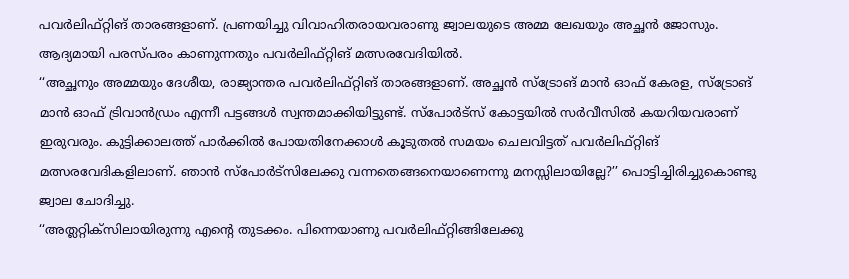പവർലിഫ്റ്റിങ് താരങ്ങളാണ്. പ്രണയിച്ചു വിവാഹിതരായവരാണു ജ്വാലയുടെ അമ്മ ലേഖയും അച്ഛൻ ജോസും. ആദ്യമായി പരസ്പരം കാണുന്നതും പവർലിഫ്റ്റിങ് മത്സരവേദിയിൽ.
‘‘അച്ഛനും അമ്മയും ദേശീയ, രാജ്യാന്തര പവർലിഫ്റ്റിങ് താരങ്ങളാണ്. അച്ഛൻ സ്ട്രോങ് മാൻ ഓഫ് കേരള, സ്ട്രോങ് മാൻ ഓഫ് ട്രിവാൻഡ്രം എന്നീ പട്ടങ്ങൾ സ്വന്തമാക്കിയിട്ടുണ്ട്. സ്പോർട്സ് കോട്ടയിൽ സർവീസിൽ കയറിയവരാണ് ഇരുവരും. കുട്ടിക്കാലത്ത് പാർക്കിൽ പോയതിനേക്കാൾ കൂടുതൽ സമയം ചെലവിട്ടത് പവർലിഫ്റ്റിങ് മത്സരവേദികളിലാണ്. ഞാൻ സ്പോർട്സിലേക്കു വന്നതെങ്ങനെയാണെന്നു മനസ്സിലായില്ലേ?’’ പൊട്ടിച്ചിരിച്ചുകൊണ്ടു ജ്വാല ചോദിച്ചു.
‘‘അത്ലറ്റിക്സിലായിരുന്നു എന്റെ തുടക്കം. പിന്നെയാണു പവർലിഫ്റ്റിങ്ങിലേക്കു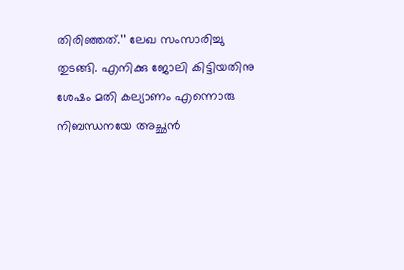തിരിഞ്ഞത്.’’ ലേഖ സംസാരിച്ചു തുടങ്ങി. എനിക്കു ജോലി കിട്ടിയതിനു ശേഷം മതി കല്യാണം എന്നൊരു നിബന്ധനയേ അച്ഛൻ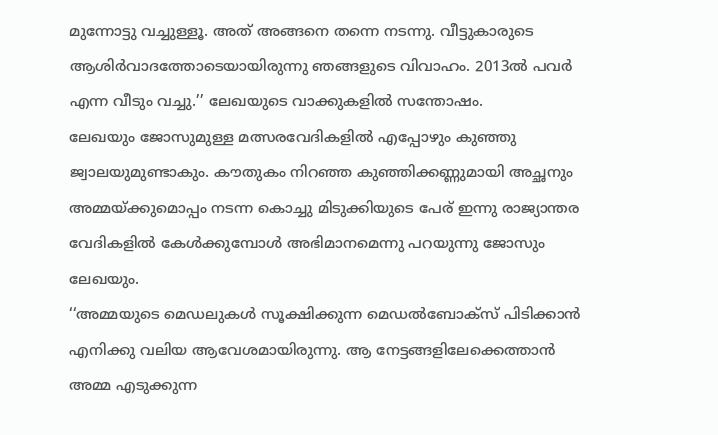മുന്നോട്ടു വച്ചുള്ളൂ. അത് അങ്ങനെ തന്നെ നടന്നു. വീട്ടുകാരുടെ ആശിർവാദത്തോടെയായിരുന്നു ഞങ്ങളുടെ വിവാഹം. 2013ൽ പവർ എന്ന വീടും വച്ചു.’’ ലേഖയുടെ വാക്കുകളിൽ സന്തോഷം.
ലേഖയും ജോസുമുള്ള മത്സരവേദികളിൽ എപ്പോഴും കുഞ്ഞു ജ്വാലയുമുണ്ടാകും. കൗതുകം നിറഞ്ഞ കുഞ്ഞിക്കണ്ണുമായി അച്ഛനും അമ്മയ്ക്കുമൊപ്പം നടന്ന കൊച്ചു മിടുക്കിയുടെ പേര് ഇന്നു രാജ്യാന്തര വേദികളിൽ കേൾക്കുമ്പോൾ അഭിമാനമെന്നു പറയുന്നു ജോസും ലേഖയും.
‘‘അമ്മയുടെ മെഡലുകൾ സൂക്ഷിക്കുന്ന മെഡൽബോക്സ് പിടിക്കാൻ എനിക്കു വലിയ ആവേശമായിരുന്നു. ആ നേട്ടങ്ങളിലേക്കെത്താൻ അമ്മ എടുക്കുന്ന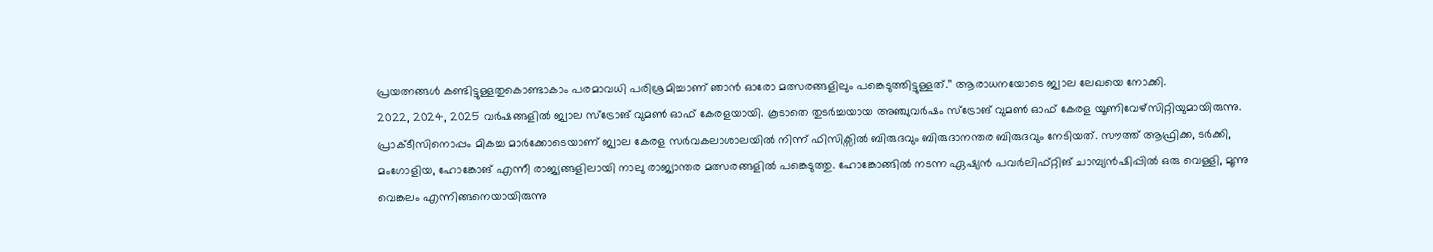പ്രയത്നങ്ങൾ കണ്ടിട്ടുള്ളതുകൊണ്ടാകാം പരമാവധി പരിശ്രമിച്ചാണ് ഞാൻ ഓരോ മത്സരങ്ങളിലും പങ്കെടുത്തിട്ടുള്ളത്.’’ ആരാധനയോടെ ജ്വാല ലേഖയെ നോക്കി.
2022, 2024, 2025 വർഷങ്ങളിൽ ജ്വാല സ്ട്രോങ് വുമൺ ഓഫ് കേരളയായി. കൂടാതെ തുടർച്ചയായ അഞ്ചുവർഷം സ്ട്രോങ് വുമൺ ഓഫ് കേരള യൂണിവേഴ്സിറ്റിയുമായിരുന്നു. പ്രാക്ടീസിനൊപ്പം മികച്ച മാർക്കോടെയാണ് ജ്വാല കേരള സർവകലാശാലയിൽ നിന്ന് ഫിസിക്സിൽ ബിരുദവും ബിരുദാനന്തര ബിരുദവും നേടിയത്. സൗത്ത് ആഫ്രിക്ക, ടർക്കി, മംഗോളിയ, ഹോങ്കോങ് എന്നീ രാജ്യങ്ങളിലായി നാലു രാജ്യാന്തര മത്സരങ്ങളിൽ പങ്കെടുത്തു. ഹോങ്കോങ്ങിൽ നടന്ന ഏഷ്യൻ പവർലിഫ്റ്റിങ് ചാമ്പ്യൻഷിപ്പിൽ ഒരു വെള്ളി, മൂന്നു വെങ്കലം എന്നിങ്ങനെയായിരുന്നു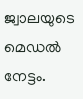ജ്വാലയുടെ മെഡൽ നേട്ടം.